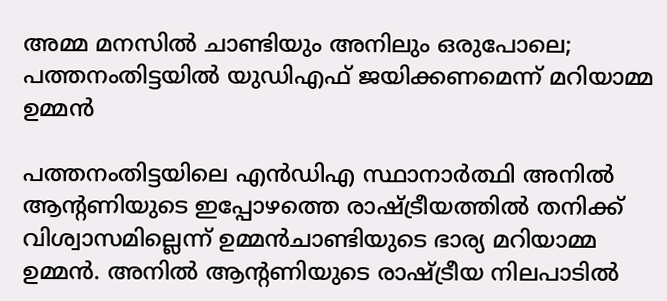അമ്മ മനസില്‍ ചാണ്ടിയും അനിലും ഒരുപോലെ; പത്തനംതിട്ടയില്‍ യുഡിഎഫ് ജയിക്കണമെന്ന് മറിയാമ്മ ഉമ്മന്‍

പത്തനംതിട്ടയിലെ എന്‍ഡിഎ സ്ഥാനാര്‍ത്ഥി അനില്‍ ആന്റണിയുടെ ഇപ്പോഴത്തെ രാഷ്ട്രീയത്തില്‍ തനിക്ക് വിശ്വാസമില്ലെന്ന് ഉമ്മന്‍ചാണ്ടിയുടെ ഭാര്യ മറിയാമ്മ ഉമ്മന്‍. അനില്‍ ആന്റണിയുടെ രാഷ്ട്രീയ നിലപാടില്‍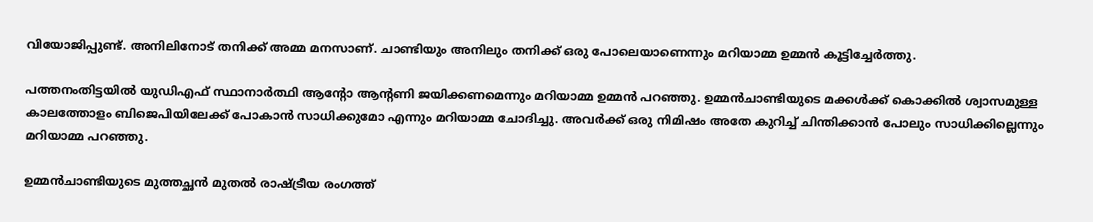വിയോജിപ്പുണ്ട്. അനിലിനോട് തനിക്ക് അമ്മ മനസാണ്. ചാണ്ടിയും അനിലും തനിക്ക് ഒരു പോലെയാണെന്നും മറിയാമ്മ ഉമ്മന്‍ കൂട്ടിച്ചേര്‍ത്തു.

പത്തനംതിട്ടയില്‍ യുഡിഎഫ് സ്ഥാനാര്‍ത്ഥി ആന്റോ ആന്റണി ജയിക്കണമെന്നും മറിയാമ്മ ഉമ്മന്‍ പറഞ്ഞു. ഉമ്മന്‍ചാണ്ടിയുടെ മക്കള്‍ക്ക് കൊക്കില്‍ ശ്വാസമുള്ള കാലത്തോളം ബിജെപിയിലേക്ക് പോകാന്‍ സാധിക്കുമോ എന്നും മറിയാമ്മ ചോദിച്ചു. അവര്‍ക്ക് ഒരു നിമിഷം അതേ കുറിച്ച് ചിന്തിക്കാന്‍ പോലും സാധിക്കില്ലെന്നും മറിയാമ്മ പറഞ്ഞു.

ഉമ്മന്‍ചാണ്ടിയുടെ മുത്തച്ഛന്‍ മുതല്‍ രാഷ്ട്രീയ രംഗത്ത്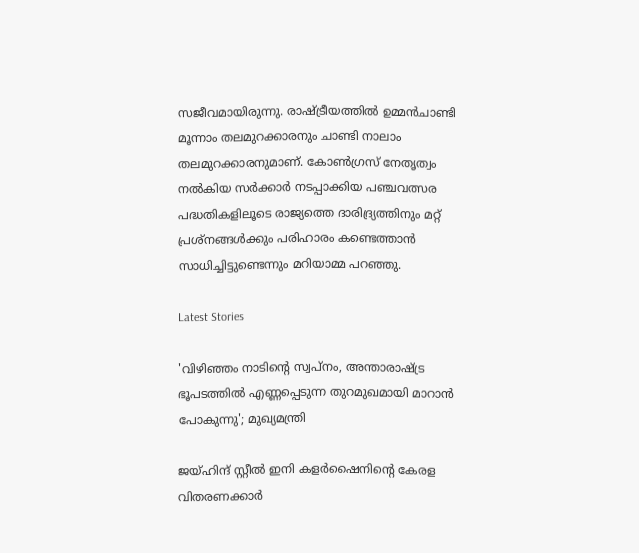സജീവമായിരുന്നു. രാഷ്ട്രീയത്തില്‍ ഉമ്മന്‍ചാണ്ടി മൂന്നാം തലമുറക്കാരനും ചാണ്ടി നാലാം തലമുറക്കാരനുമാണ്. കോണ്‍ഗ്രസ് നേതൃത്വം നല്‍കിയ സര്‍ക്കാര്‍ നടപ്പാക്കിയ പഞ്ചവത്സര പദ്ധതികളിലൂടെ രാജ്യത്തെ ദാരിദ്ര്യത്തിനും മറ്റ് പ്രശ്‌നങ്ങള്‍ക്കും പരിഹാരം കണ്ടെത്താന്‍ സാധിച്ചിട്ടുണ്ടെന്നും മറിയാമ്മ പറഞ്ഞു.

Latest Stories

'വിഴിഞ്ഞം നാടിന്റെ സ്വപ്നം, അന്താരാഷ്ട്ര ഭൂപടത്തിൽ എണ്ണപ്പെടുന്ന തുറമുഖമായി മാറാൻ പോകുന്നു'; മുഖ്യമന്ത്രി

ജയ്ഹിന്ദ് സ്റ്റീല്‍ ഇനി കളര്‍ഷൈനിന്റെ കേരള വിതരണക്കാര്‍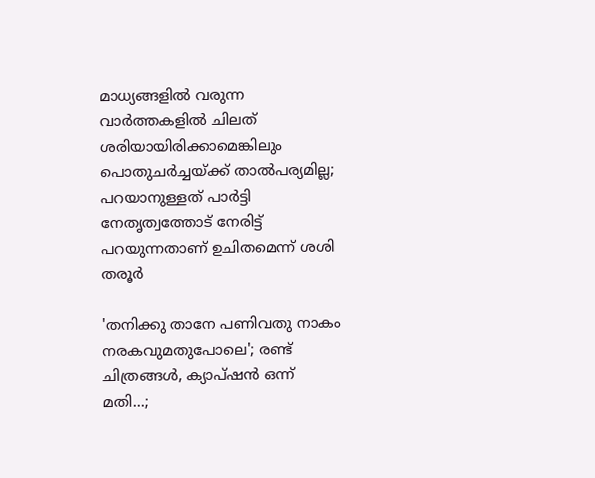മാധ്യങ്ങളില്‍ വരുന്ന വാര്‍ത്തകളില്‍ ചിലത് ശരിയായിരിക്കാമെങ്കിലും പൊതുചര്‍ച്ചയ്ക്ക് താല്‍പര്യമില്ല; പറയാനുള്ളത് പാര്‍ട്ടി നേതൃത്വത്തോട് നേരിട്ട് പറയുന്നതാണ് ഉചിതമെന്ന് ശശി തരൂര്‍

'തനിക്കു താനേ പണിവതു നാകം നരകവുമതുപോലെ'; രണ്ട് ചിത്രങ്ങൾ, ക്യാപ്‌ഷൻ ഒന്ന് മതി...;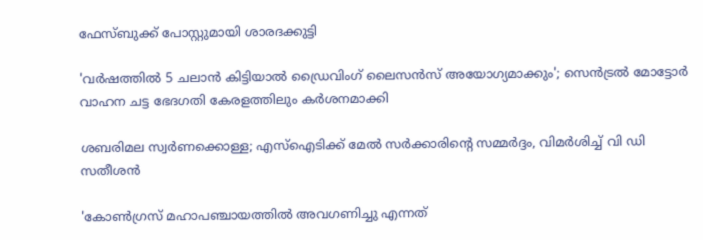ഫേസ്ബുക്ക് പോസ്റ്റുമായി ശാരദക്കുട്ടി

'വര്‍ഷത്തില്‍ 5 ചലാന്‍ കിട്ടിയാല്‍ ഡ്രൈവിംഗ് ലൈസന്‍സ് അയോഗ്യമാക്കും'; സെൻട്രൽ മോട്ടോർ വാഹന ചട്ട ഭേദഗതി കേരളത്തിലും കർശനമാക്കി

ശബരിമല സ്വര്‍ണക്കൊള്ള; എസ്‌ഐടിക്ക് മേല്‍ സര്‍ക്കാരിന്റെ സമ്മർദ്ദം, വിമർശിച്ച് വി ഡി സതീശന്‍

'കോണ്‍ഗ്രസ് മഹാപഞ്ചായത്തില്‍ അവഗണിച്ചു എന്നത്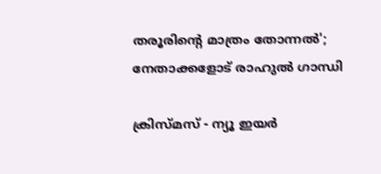തരൂരിന്റെ മാത്രം തോന്നല്‍'; നേതാക്കളോട് രാഹുല്‍ ഗാന്ധി

ക്രിസ്മസ് - ന്യൂ ഇയര്‍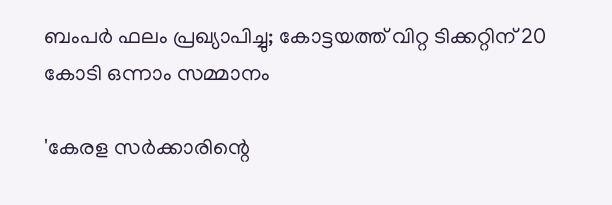ബംപര്‍ ഫലം പ്രഖ്യാപിച്ചു; കോട്ടയത്ത് വിറ്റ ടിക്കറ്റിന് 20 കോടി ഒന്നാം സമ്മാനം

'കേരള സർക്കാരിന്റെ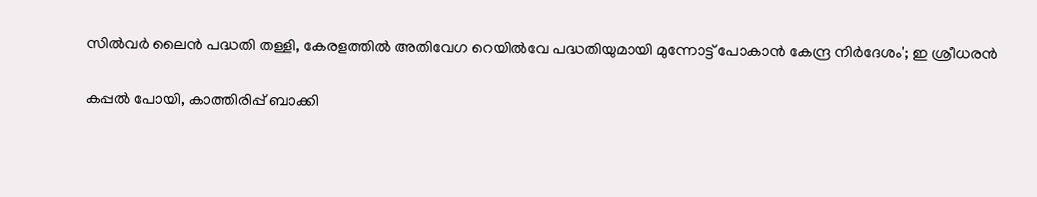സിൽവർ ലൈൻ പദ്ധതി തള്ളി, കേരളത്തിൽ അതിവേഗ റെയിൽവേ പദ്ധതിയുമായി മുന്നോട്ട് പോകാൻ കേന്ദ്ര നിർദേശം'; ഇ ശ്രീധരൻ

കപ്പൽ പോയി, കാത്തിരിപ്പ് ബാക്കി